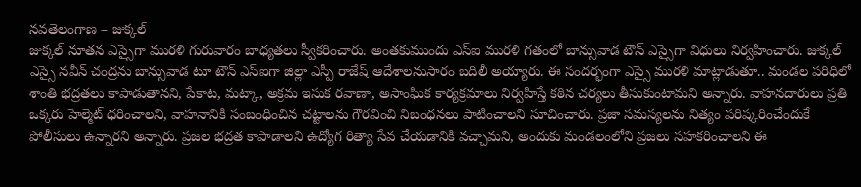నవతెలంగాణ – జుక్కల్
జుక్కల్ నూతన ఎస్సైగా మురళి గురువారం బాధ్యతలు స్వీకరించారు. అంతకుముందు ఎస్ఐ మురళి గతంలో బాన్సువాడ టౌన్ ఎస్సైగా విధులు నిర్వహించారు. జుక్కల్ ఎస్సై నవీన్ చంద్రను బాన్సువాడ టూ టౌన్ ఎస్ఐగా జిల్లా ఎస్పీ రాజేష్ ఆదేశాలనుసారం బదిలీ అయ్యారు. ఈ సందర్భంగా ఎస్సై మురళి మాట్లాడుతూ.. మండల పరిధిలో శాంతి భద్రతలు కాపాడుతానని, పేకాట, మట్కా, అక్రమ ఇసుక రవాణా, అసాంఘిక కార్యక్రమాలు నిర్వహిస్తే కఠిన చర్యలు తీసుకుంటామని అన్నారు. వాహనదారులు ప్రతి ఒక్కరు హెల్మెట్ ధరించాలని, వాహనానికి సంబంధించిన చట్టాలను గౌరవించి నిబంధనలు పాటించాలని సూచించారు. ప్రజా సమస్యలను నిత్యం పరిష్కరించేందుకే పోలీసులు ఉన్నారని అన్నారు. ప్రజల భద్రత కాపాడాలని ఉద్యోగ రిత్యా సేవ చేయడానికి వచ్చామని, అందుకు మండలంలోని ప్రజలు సహకరించాలని ఈ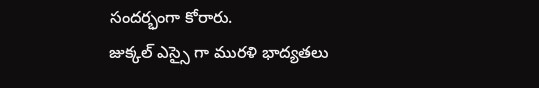సందర్భంగా కోరారు.
జుక్కల్ ఎస్సై గా మురళి భాద్యతలు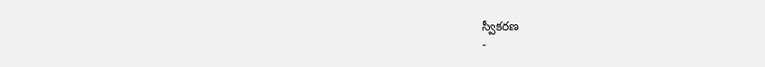స్వీకరణ
-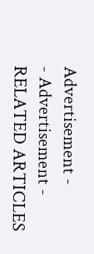Advertisement -
- Advertisement -
RELATED ARTICLES